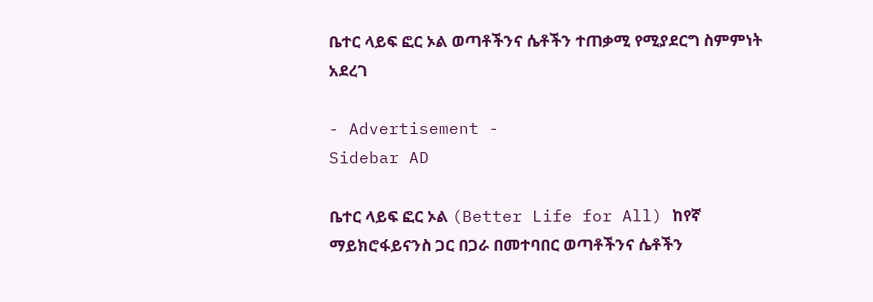ቤተር ላይፍ ፎር ኦል ወጣቶችንና ሴቶችን ተጠቃሚ የሚያደርግ ስምምነት አደረገ

- Advertisement -
Sidebar AD

ቤተር ላይፍ ፎር ኦል (Better Life for All) ከየኛ ማይክሮፋይናንስ ጋር በጋራ በመተባበር ወጣቶችንና ሴቶችን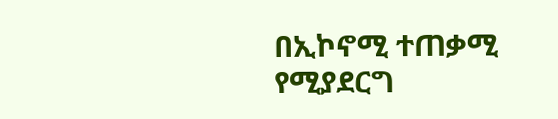በኢኮኖሚ ተጠቃሚ የሚያደርግ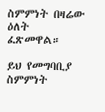ስምምነት በዛሬው ዕለት ፈጽመዋል።

ይህ የመግባቢያ ስምምነት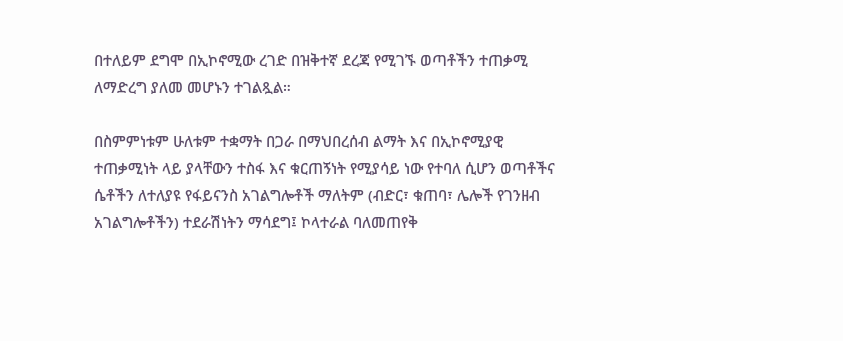በተለይም ደግሞ በኢኮኖሚው ረገድ በዝቅተኛ ደረጃ የሚገኙ ወጣቶችን ተጠቃሚ ለማድረግ ያለመ መሆኑን ተገልጿል።

በስምምነቱም ሁለቱም ተቋማት በጋራ በማህበረሰብ ልማት እና በኢኮኖሚያዊ ተጠቃሚነት ላይ ያላቸውን ተስፋ እና ቁርጠኝነት የሚያሳይ ነው የተባለ ሲሆን ወጣቶችና ሴቶችን ለተለያዩ የፋይናንስ አገልግሎቶች ማለትም (ብድር፣ ቁጠባ፣ ሌሎች የገንዘብ አገልግሎቶችን) ተደራሽነትን ማሳደግ፤ ኮላተራል ባለመጠየቅ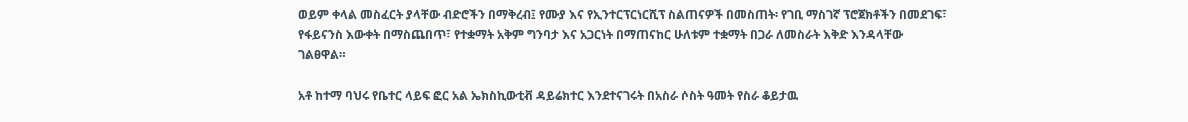ወይም ቀላል መስፈርት ያላቸው ብድሮችን በማቅረብ፤ የሙያ እና የኢንተርፕርነርሺፕ ስልጠናዎች በመስጠት፡ የገቢ ማስገኛ ፕሮጀክቶችን በመደገፍ፣ የፋይናንስ እውቀት በማስጨበጥ፣ የተቋማት አቅም ግንባታ እና አጋርነት በማጠናከር ሁለቱም ተቋማት በጋራ ለመስራት እቅድ እንዳላቸው ገልፀዋል።

አቶ ከተማ ባህሩ የቤተር ላይፍ ፎር አል ኤክስኪውቲቭ ዳይሬክተር እንደተናገሩት በአስራ ሶስት ዓመት የስራ ቆይታዉ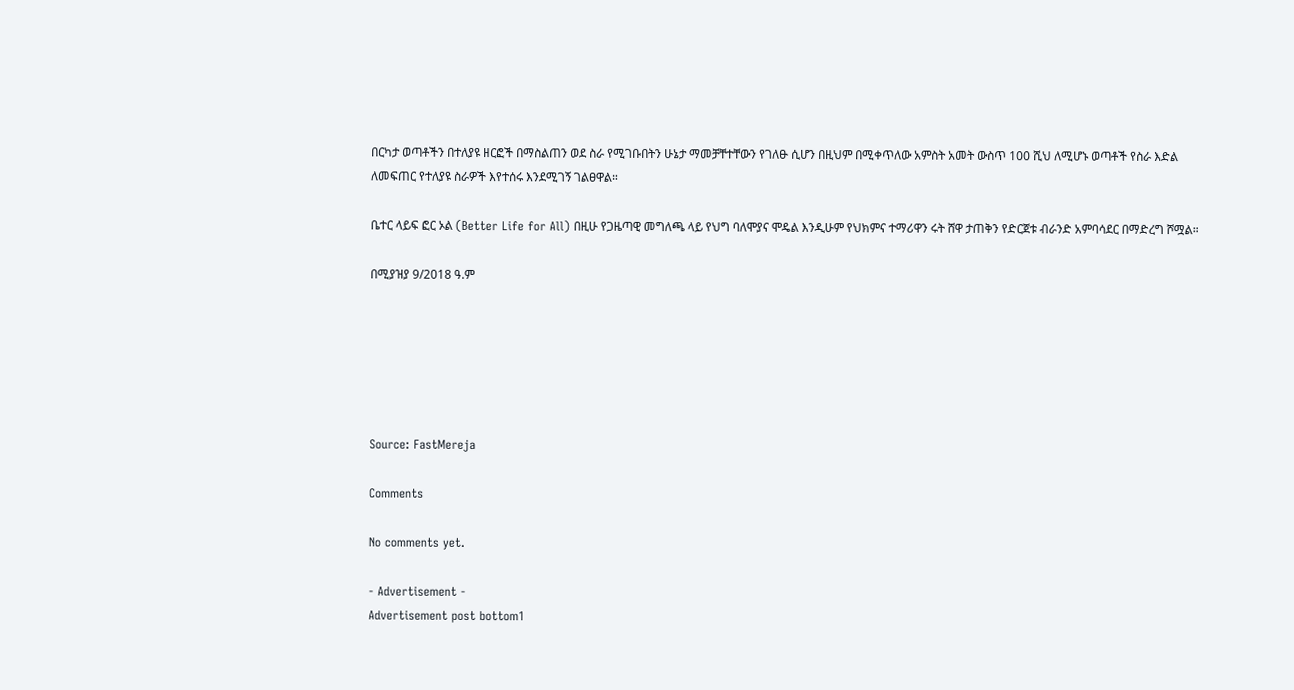በርካታ ወጣቶችን በተለያዩ ዘርፎች በማስልጠን ወደ ስራ የሚገቡበትን ሁኔታ ማመቻቸተቸውን የገለፁ ሲሆን በዚህም በሚቀጥለው አምስት አመት ውስጥ 100 ሺህ ለሚሆኑ ወጣቶች የስራ እድል ለመፍጠር የተለያዩ ስራዎች እየተሰሩ እንደሚገኝ ገልፀዋል።

ቤተር ላይፍ ፎር ኦል (Better Life for All) በዚሁ የጋዜጣዊ መግለጫ ላይ የህግ ባለሞያና ሞዴል እንዲሁም የህክምና ተማሪዋን ሩት ሸዋ ታጠቅን የድርጀቱ ብራንድ አምባሳደር በማድረግ ሾሟል።

በሚያዝያ 9/2018 ዓ.ም






Source: FastMereja

Comments

No comments yet.

- Advertisement -
Advertisement post bottom1